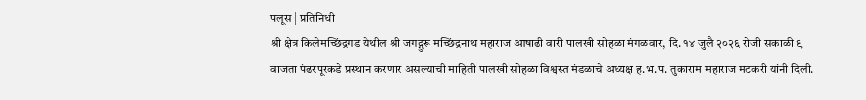पलूस | प्रतिनिधी
श्री क्षेत्र किलेमच्छिंद्रगड येथील श्री जगद्गुरू मच्छिंद्रनाथ महाराज आषाढी वारी पालखी सोहळा मंगळवार, दि. १४ जुलै २०२६ रोजी सकाळी ९ वाजता पंढरपूरकडे प्रस्थान करणार असल्याची माहिती पालखी सोहळा विश्वस्त मंडळाचे अध्यक्ष ह.भ.प. तुकाराम महाराज मटकरी यांनी दिली.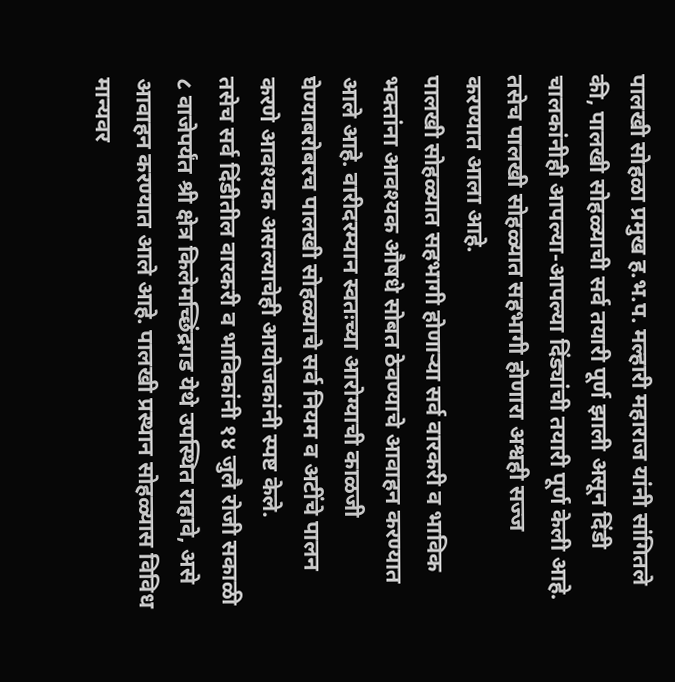पालखी सोहळा प्रमुख ह.भ.प. मल्हारी महाराज यांनी सांगितले की, पालखी सोहळ्याची सर्व तयारी पूर्ण झाली असून दिंडी चालकांनीही आपल्या-आपल्या दिंड्यांची तयारी पूर्ण केली आहे. तसेच पालखी सोहळ्यात सहभागी होणारा अश्वही सज्ज करण्यात आला आहे.
पालखी सोहळ्यात सहभागी होणाऱ्या सर्व वारकरी व भाविक भक्तांना आवश्यक औषधे सोबत ठेवण्याचे आवाहन करण्यात आले आहे. वारीदरम्यान स्वतःच्या आरोग्याची काळजी घेण्याबरोबरच पालखी सोहळ्याचे सर्व नियम व अटींचे पालन करणे आवश्यक असल्याचेही आयोजकांनी स्पष्ट केले.
तसेच सर्व दिंडीतील वारकरी व भाविकांनी १४ जुलै रोजी सकाळी ८ वाजेपर्यंत श्री क्षेत्र किलेमच्छिंद्रगड येथे उपस्थित राहावे, असे आवाहन करण्यात आले आहे. पालखी प्रस्थान सोहळ्यास विविध मान्यवर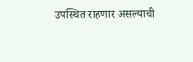उपस्थित राहणार असल्याची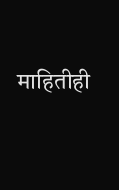माहितीही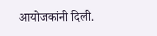आयोजकांनी दिली.